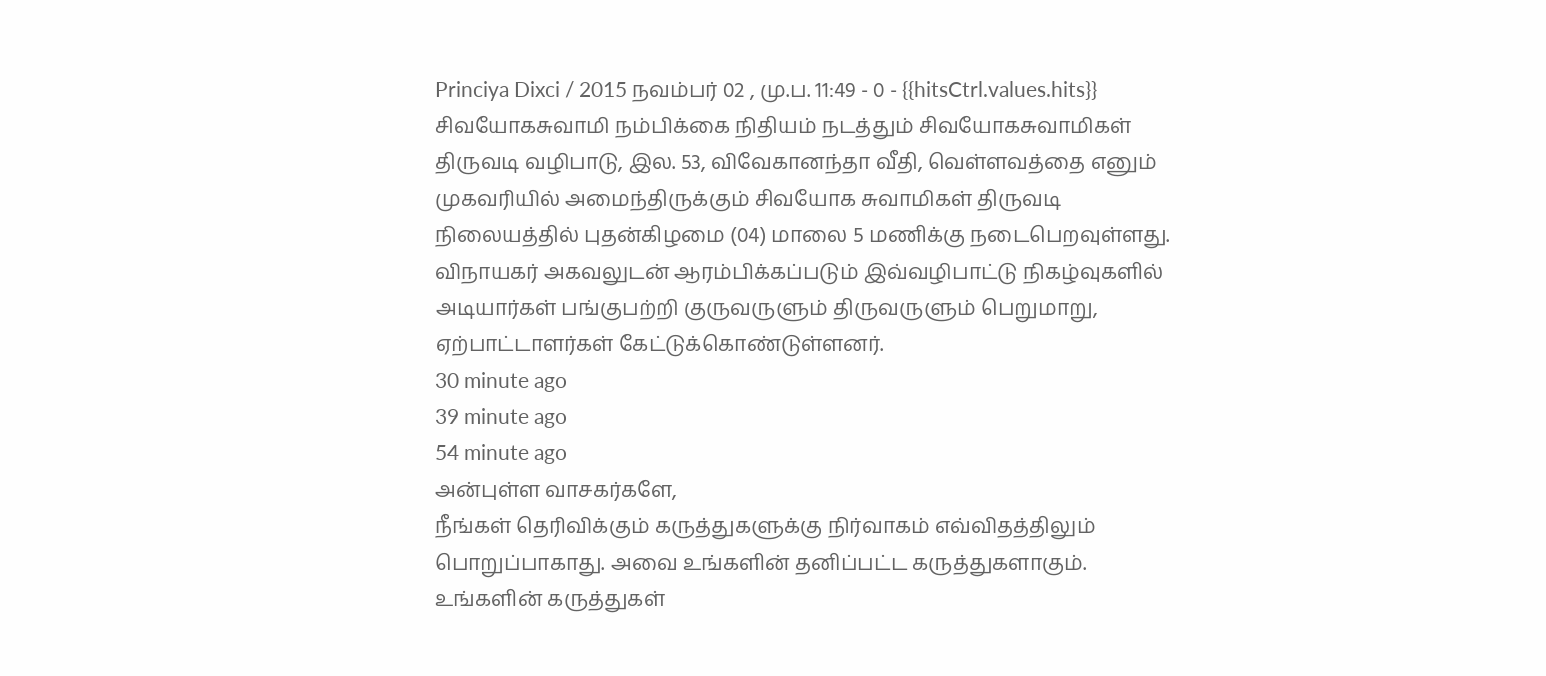Princiya Dixci / 2015 நவம்பர் 02 , மு.ப. 11:49 - 0 - {{hitsCtrl.values.hits}}
சிவயோகசுவாமி நம்பிக்கை நிதியம் நடத்தும் சிவயோகசுவாமிகள் திருவடி வழிபாடு, இல. 53, விவேகானந்தா வீதி, வெள்ளவத்தை எனும் முகவரியில் அமைந்திருக்கும் சிவயோக சுவாமிகள் திருவடி நிலையத்தில் புதன்கிழமை (04) மாலை 5 மணிக்கு நடைபெறவுள்ளது.
விநாயகர் அகவலுடன் ஆரம்பிக்கப்படும் இவ்வழிபாட்டு நிகழ்வுகளில் அடியார்கள் பங்குபற்றி குருவருளும் திருவருளும் பெறுமாறு, ஏற்பாட்டாளர்கள் கேட்டுக்கொண்டுள்ளனர்.
30 minute ago
39 minute ago
54 minute ago
அன்புள்ள வாசகர்களே,
நீங்கள் தெரிவிக்கும் கருத்துகளுக்கு நிர்வாகம் எவ்விதத்திலும் பொறுப்பாகாது. அவை உங்களின் தனிப்பட்ட கருத்துகளாகும். உங்களின் கருத்துகள்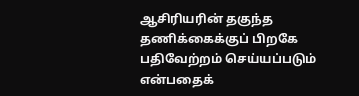ஆசிரியரின் தகுந்த தணிக்கைக்குப் பிறகே பதிவேற்றம் செய்யப்படும் என்பதைக்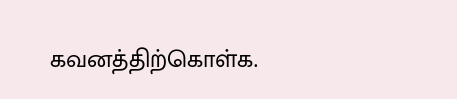கவனத்திற்கொள்க.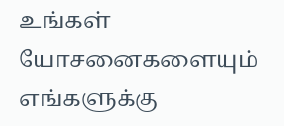உங்கள் யோசனைகளையும் எங்களுக்கு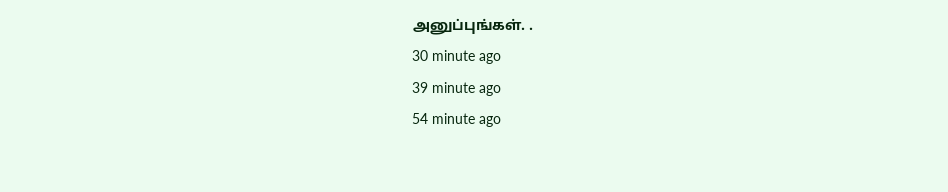அனுப்புங்கள். .
30 minute ago
39 minute ago
54 minute ago